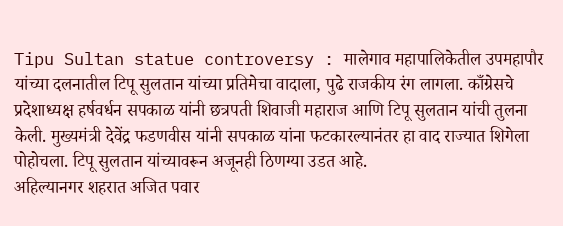Tipu Sultan statue controversy : मालेगाव महापालिकेतील उपमहापौर यांच्या दलनातील टिपू सुलतान यांच्या प्रतिमेचा वादाला, पुढे राजकीय रंग लागला. काँग्रेसचे प्रदेशाध्यक्ष हर्षवर्धन सपकाळ यांनी छत्रपती शिवाजी महाराज आणि टिपू सुलतान यांची तुलना केली. मुख्यमंत्री देवेंद्र फडणवीस यांनी सपकाळ यांना फटकारल्यानंतर हा वाद राज्यात शिगेला पोहोचला. टिपू सुलतान यांच्यावरून अजूनही ठिणग्या उडत आहे.
अहिल्यानगर शहरात अजित पवार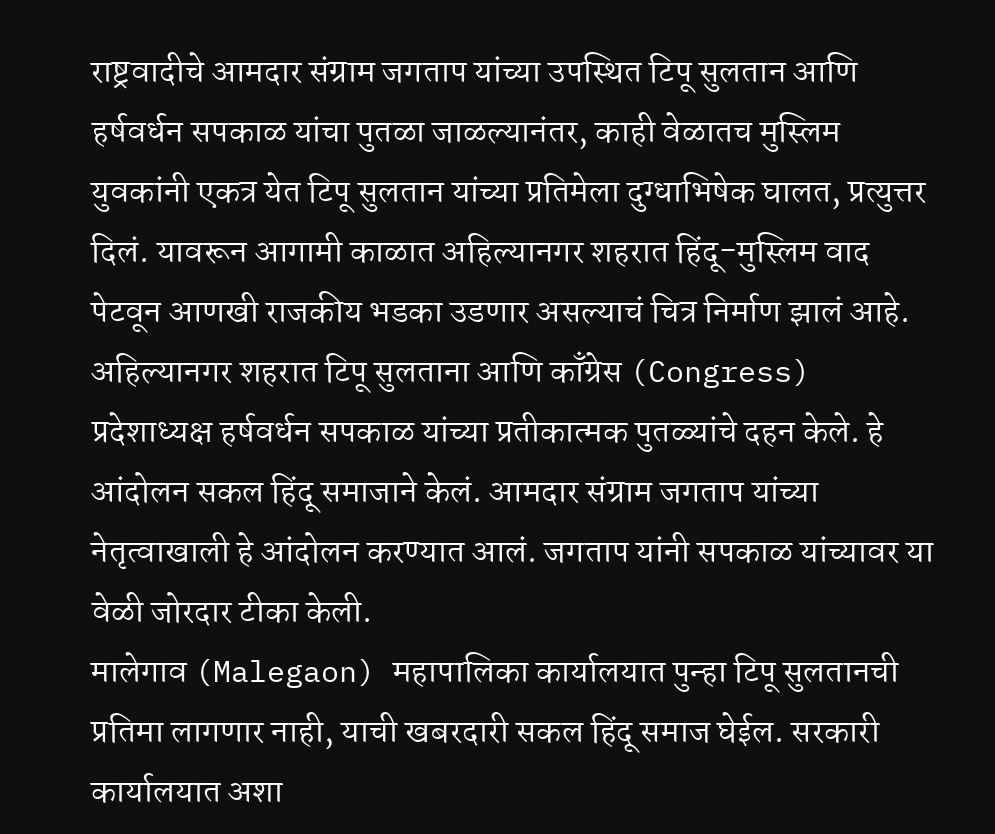राष्ट्रवादीचे आमदार संग्राम जगताप यांच्या उपस्थित टिपू सुलतान आणि हर्षवर्धन सपकाळ यांचा पुतळा जाळल्यानंतर, काही वेळातच मुस्लिम युवकांनी एकत्र येत टिपू सुलतान यांच्या प्रतिमेला दुग्धाभिषेक घालत, प्रत्युत्तर दिलं. यावरून आगामी काळात अहिल्यानगर शहरात हिंदू-मुस्लिम वाद पेटवून आणखी राजकीय भडका उडणार असल्याचं चित्र निर्माण झालं आहे.
अहिल्यानगर शहरात टिपू सुलताना आणि काँग्रेस (Congress) प्रदेशाध्यक्ष हर्षवर्धन सपकाळ यांच्या प्रतीकात्मक पुतळ्यांचे दहन केले. हे आंदोलन सकल हिंदू समाजाने केलं. आमदार संग्राम जगताप यांच्या नेतृत्वाखाली हे आंदोलन करण्यात आलं. जगताप यांनी सपकाळ यांच्यावर या वेळी जोरदार टीका केली.
मालेगाव (Malegaon) महापालिका कार्यालयात पुन्हा टिपू सुलतानची प्रतिमा लागणार नाही, याची खबरदारी सकल हिंदू समाज घेईल. सरकारी कार्यालयात अशा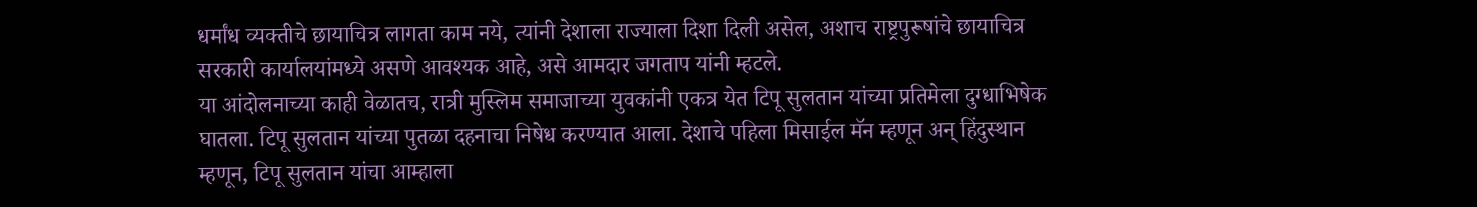धर्मांध व्यक्तीचे छायाचित्र लागता काम नये, त्यांनी देशाला राज्याला दिशा दिली असेल, अशाच राष्ट्रपुरूषांचे छायाचित्र सरकारी कार्यालयांमध्ये असणे आवश्यक आहे, असे आमदार जगताप यांनी म्हटले.
या आंदोलनाच्या काही वेळातच, रात्री मुस्लिम समाजाच्या युवकांनी एकत्र येत टिपू सुलतान यांच्या प्रतिमेला दुग्धाभिषेक घातला. टिपू सुलतान यांच्या पुतळा दहनाचा निषेध करण्यात आला. देशाचे पहिला मिसाईल मॅन म्हणून अन् हिंदुस्थान म्हणून, टिपू सुलतान यांचा आम्हाला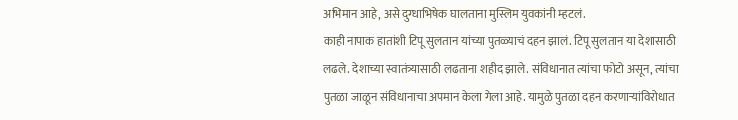अभिमान आहे, असे दुग्धाभिषेक घालताना मुस्लिम युवकांनी म्हटलं.
काही नापाक हातांशी टिपू सुलतान यांच्या पुतळ्याचं दहन झालं. टिपू सुलतान या देशासाठी लढले. देशाच्या स्वातंत्र्यासाठी लढताना शहीद झाले. संविधानात त्यांचा फोटो असून, त्यांचा पुतळा जाळून संविधानाचा अपमान केला गेला आहे. यामुळे पुतळा दहन करणाऱ्यांविरोधात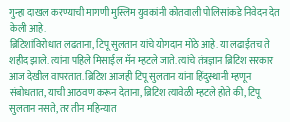गुन्हा दाखल करण्याची मागणी मुस्लिम युवकांनी कोतवाली पोलिसांकडे निवेदन देत केली आहे.
ब्रिटिशांविरोधात लढताना, टिपू सुलतान यांचे योगदान मोठे आहे. या लढाईतच ते शहीद झाले. त्यांना पहिले मिसाईल मॅन म्हटले जाते. त्यांचे तंत्रज्ञान ब्रिटिश सरकार आज देखील वापरतात. ब्रिटिश आजही टिपू सुलतान यांना हिंदुस्थानी म्हणून संबोधतात, याची आठवण करून देताना, ब्रिटिश त्यावेळी म्हटले होते की, टिपू सुलतान नसते, तर तीन महिन्यात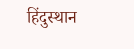हिंदुस्थान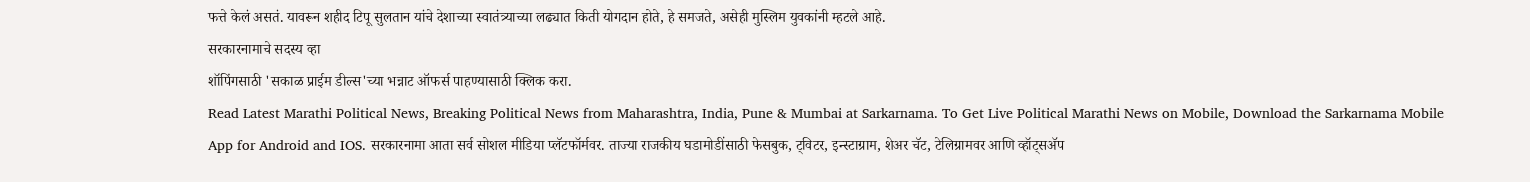फत्ते केलं असतं. यावरून शहीद टिपू सुलतान यांचे देशाच्या स्वातंत्र्याच्या लढ्यात किती योगदान होते, हे समजते, असेही मुस्लिम युवकांनी म्हटले आहे.
सरकारनामाचे सदस्य व्हा
शॉपिंगसाठी 'सकाळ प्राईम डील्स'च्या भन्नाट ऑफर्स पाहण्यासाठी क्लिक करा.
Read Latest Marathi Political News, Breaking Political News from Maharashtra, India, Pune & Mumbai at Sarkarnama. To Get Live Political Marathi News on Mobile, Download the Sarkarnama Mobile App for Android and IOS. सरकारनामा आता सर्व सोशल मीडिया प्लॅटफॉर्मवर. ताज्या राजकीय घडामोडींसाठी फेसबुक, ट्विटर, इन्स्टाग्राम, शेअर चॅट, टेलिग्रामवर आणि व्हॉट्सॲप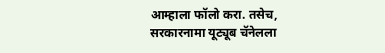आम्हाला फॉलो करा. तसेच, सरकारनामा यूट्यूब चॅनेलला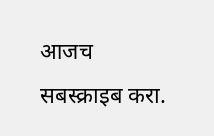आजच सबस्क्राइब करा.